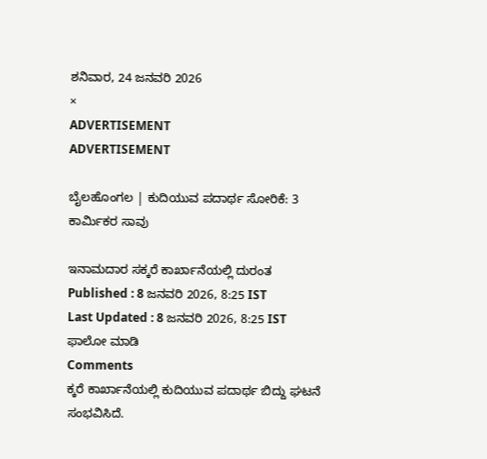ಶನಿವಾರ, 24 ಜನವರಿ 2026
×
ADVERTISEMENT
ADVERTISEMENT

ಬೈಲಹೊಂಗಲ | ಕುದಿಯುವ ಪದಾರ್ಥ ಸೋರಿಕೆ: 3 ಕಾರ್ಮಿಕರ ಸಾವು

ಇನಾಮದಾರ ಸಕ್ಕರೆ ಕಾರ್ಖಾನೆಯಲ್ಲಿ ದುರಂತ
Published : 8 ಜನವರಿ 2026, 8:25 IST
Last Updated : 8 ಜನವರಿ 2026, 8:25 IST
ಫಾಲೋ ಮಾಡಿ
Comments
ಕ್ಕರೆ ಕಾರ್ಖಾನೆಯಲ್ಲಿ ಕುದಿಯುವ ಪದಾರ್ಥ ಬಿದ್ದು ಘಟನೆ ಸಂಭವಿಸಿದೆ.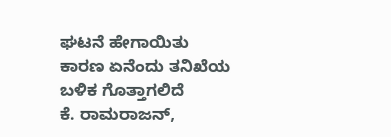ಘಟನೆ ಹೇಗಾಯಿತು ಕಾರಣ ಏನೆಂದು ತನಿಖೆಯ ಬಳಿಕ ಗೊತ್ತಾಗಲಿದೆ
ಕೆ. ರಾಮರಾಜನ್,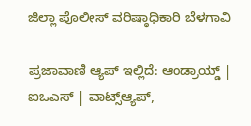ಜಿಲ್ಲಾ ಪೊಲೀಸ್ ವರಿಷ್ಠಾಧಿಕಾರಿ ಬೆಳಗಾವಿ

ಪ್ರಜಾವಾಣಿ ಆ್ಯಪ್ ಇಲ್ಲಿದೆ: ಆಂಡ್ರಾಯ್ಡ್ | ಐಒಎಸ್ | ವಾಟ್ಸ್ಆ್ಯಪ್,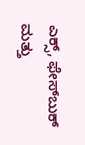ಎಕ್ಸ್, ಫೇಸ್‌ಬುಕ್ ಮತ್ತು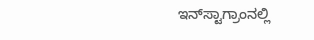ಇನ್‌ಸ್ಟಾಗ್ರಾಂನಲ್ಲಿ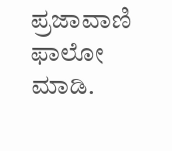ಪ್ರಜಾವಾಣಿ ಫಾಲೋ ಮಾಡಿ.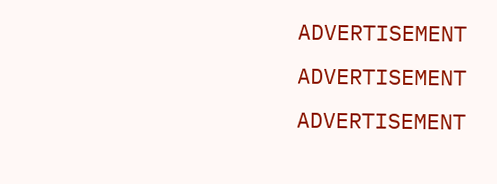ADVERTISEMENT
ADVERTISEMENT
ADVERTISEMENT